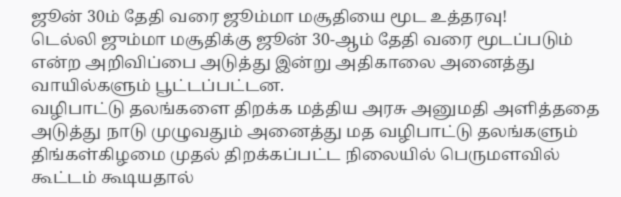ஜூன் 30ம் தேதி வரை ஜூம்மா மசூதியை மூட உத்தரவு!
டெல்லி ஜும்மா மசூதிக்கு ஜூன் 30-ஆம் தேதி வரை மூடப்படும் என்ற அறிவிப்பை அடுத்து இன்று அதிகாலை அனைத்து வாயில்களும் பூட்டப்பட்டன.
வழிபாட்டு தலங்களை திறக்க மத்திய அரசு அனுமதி அளித்ததை அடுத்து நாடு முழுவதும் அனைத்து மத வழிபாட்டு தலங்களும் திங்கள்கிழமை முதல் திறக்கப்பட்ட நிலையில் பெருமளவில் கூட்டம் கூடியதால்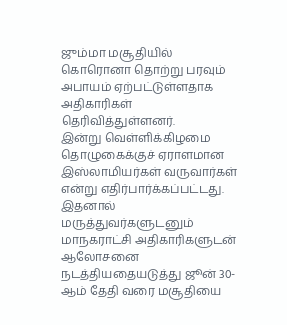ஜும்மா மசூதியில் கொரொனா தொற்று பரவும் அபாயம் ஏற்பட்டுள்ளதாக அதிகாரிகள் தெரிவித்துள்ளனர்.
இன்று வெள்ளிக்கிழமை தொழுகைக்குச் ஏராளமான இஸ்லாமியர்கள் வருவார்கள் என்று எதிர்பார்க்கப்பட்டது. இதனால் மருத்துவர்களுடனும் மாநகராட்சி அதிகாரிகளுடன் ஆலோசனை நடத்தியதையடுத்து ஜூன் 30-ஆம் தேதி வரை மசூதியை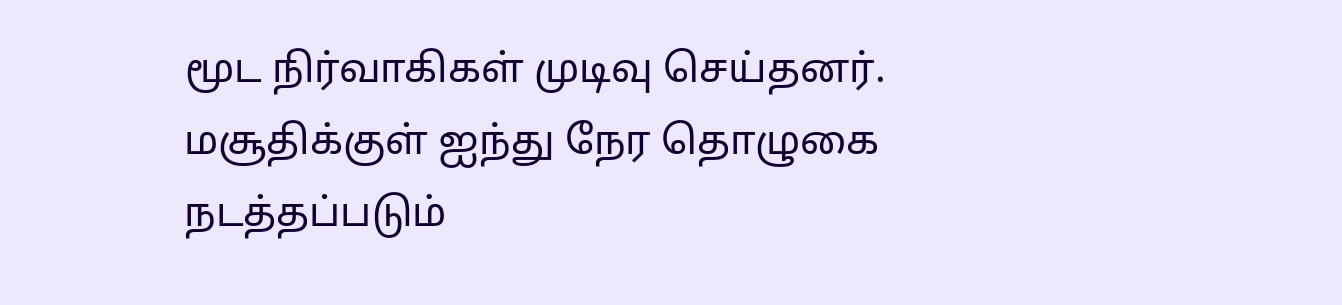மூட நிர்வாகிகள் முடிவு செய்தனர்.
மசூதிக்குள் ஐந்து நேர தொழுகை நடத்தப்படும்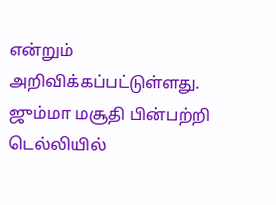என்றும் அறிவிக்கப்பட்டுள்ளது. ஜும்மா மசூதி பின்பற்றி டெல்லியில்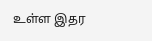உள்ள இதர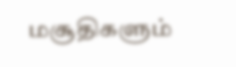மசூதிகளும்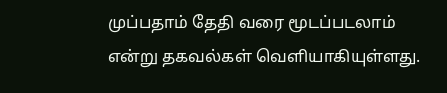முப்பதாம் தேதி வரை மூடப்படலாம் என்று தகவல்கள் வெளியாகியுள்ளது.